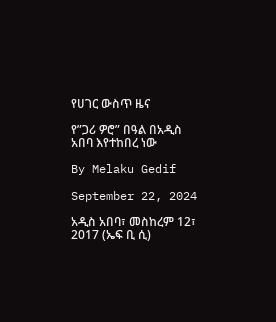የሀገር ውስጥ ዜና

የ”ጋሪ ዎሮ” በዓል በአዲስ አበባ እየተከበረ ነው

By Melaku Gedif

September 22, 2024

አዲስ አበባ፣ መስከረም 12፣ 2017 (ኤፍ ቢ ሲ)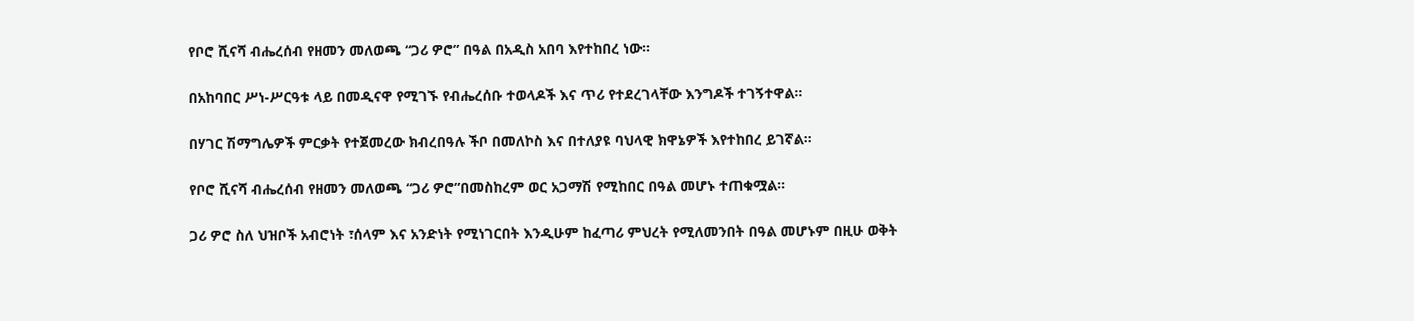የቦሮ ሺናሻ ብሔረሰብ የዘመን መለወጫ “ጋሪ ዎሮ” በዓል በአዲስ አበባ እየተከበረ ነው።

በአከባበር ሥነ-ሥርዓቱ ላይ በመዲናዋ የሚገኙ የብሔረሰቡ ተወላዶች እና ጥሪ የተደረገላቸው እንግዶች ተገኝተዋል።

በሃገር ሽማግሌዎች ምርቃት የተጀመረው ክብረበዓሉ ችቦ በመለኮስ እና በተለያዩ ባህላዊ ክዋኔዎች እየተከበረ ይገኛል።

የቦሮ ሺናሻ ብሔረሰብ የዘመን መለወጫ “ጋሪ ዎሮ”በመስከረም ወር አጋማሽ የሚከበር በዓል መሆኑ ተጠቁሟል፡፡

ጋሪ ዎሮ ስለ ህዝቦች አብሮነት ፣ሰላም እና አንድነት የሚነገርበት እንዲሁም ከፈጣሪ ምህረት የሚለመንበት በዓል መሆኑም በዚሁ ወቅት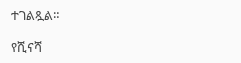ተገልጿል።

የሺናሻ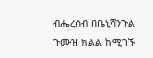ብሔረሰብ በቤኒሻንጉል ጉሙዝ ክልል ከሚገኙ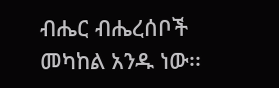ብሔር ብሔረሰቦች መካከል አንዱ ነው፡፡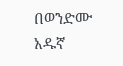በወንድሙ አዱኛ